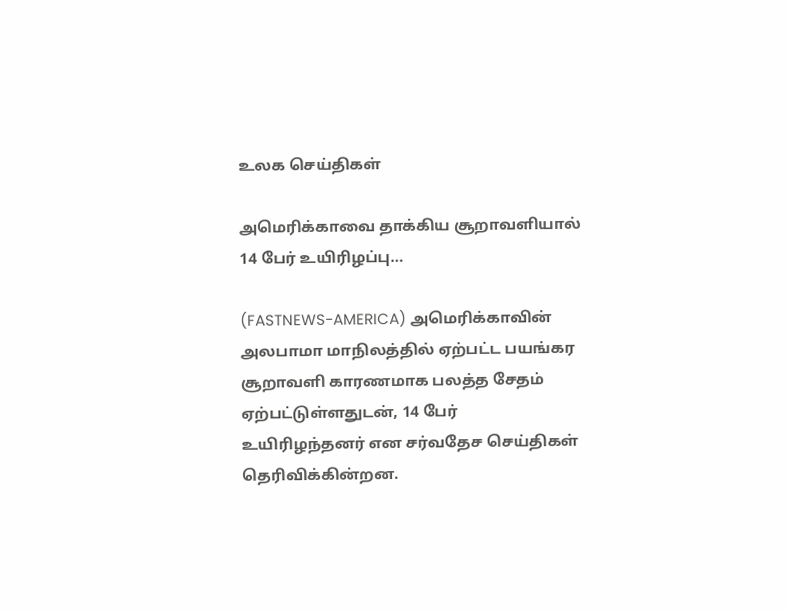உலக செய்திகள்

அமெரிக்காவை தாக்கிய சூறாவளியால் 14 பேர் உயிரிழப்பு…

(FASTNEWS-AMERICA) அமெரிக்காவின் அலபாமா மாநிலத்தில் ஏற்பட்ட பயங்கர சூறாவளி காரணமாக பலத்த சேதம் ஏற்பட்டுள்ளதுடன், 14 பேர் உயிரிழந்தனர் என சர்வதேச செய்திகள் தெரிவிக்கின்றன.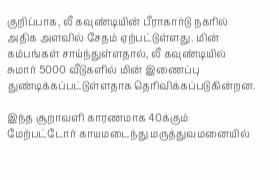குறிப்பாக, லீ கவுண்டியின் பீராகார்டு நகரில் அதிக அளவில் சேதம் ஏற்பட்டுள்ளது. மின் கம்பங்கள் சாய்ந்துள்ளதால், லீ கவுண்டியில் சுமார் 5000 வீடுகளில் மின் இணைப்பு துண்டிக்கப்பட்டுள்ளதாக தெரிவிக்கப்படுகின்றன.

இந்த சூறாவளி காரணமாக 40க்கும் மேற்பட்டோர் காயமடைந்து மருத்துவமனையில்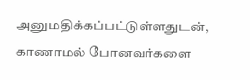அனுமதிக்கப்பட்டுள்ளதுடன், காணாமல் போனவர்களை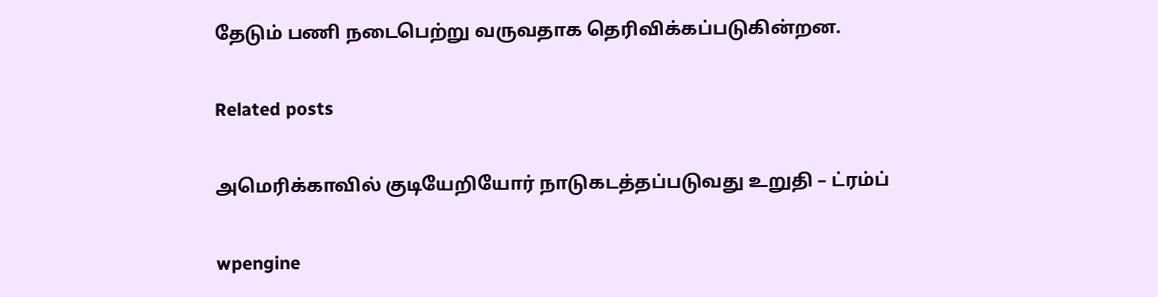தேடும் பணி நடைபெற்று வருவதாக தெரிவிக்கப்படுகின்றன.

Related posts

அமெரிக்காவில் குடியேறியோர் நாடுகடத்தப்படுவது உறுதி – ட்ரம்ப்

wpengine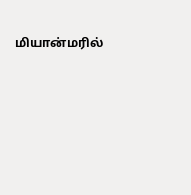மியான்மரில்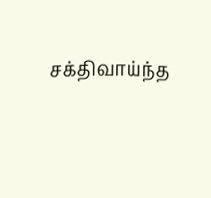சக்திவாய்ந்த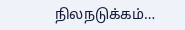நிலநடுக்கம்…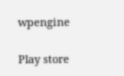wpengine

Play store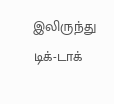இலிருந்து டிக்-டாக்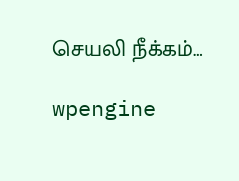செயலி நீக்கம்…

wpengine